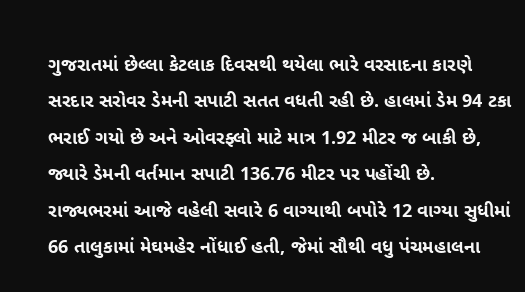ગુજરાતમાં છેલ્લા કેટલાક દિવસથી થયેલા ભારે વરસાદના કારણે સરદાર સરોવર ડેમની સપાટી સતત વધતી રહી છે. હાલમાં ડેમ 94 ટકા ભરાઈ ગયો છે અને ઓવરફ્લો માટે માત્ર 1.92 મીટર જ બાકી છે, જ્યારે ડેમની વર્તમાન સપાટી 136.76 મીટર પર પહોંચી છે.
રાજ્યભરમાં આજે વહેલી સવારે 6 વાગ્યાથી બપોરે 12 વાગ્યા સુધીમાં 66 તાલુકામાં મેઘમહેર નોંધાઈ હતી, જેમાં સૌથી વધુ પંચમહાલના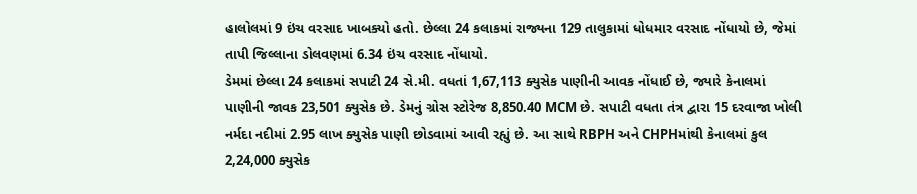હાલોલમાં 9 ઇંચ વરસાદ ખાબક્યો હતો. છેલ્લા 24 કલાકમાં રાજ્યના 129 તાલુકામાં ધોધમાર વરસાદ નોંધાયો છે, જેમાં તાપી જિલ્લાના ડોલવણમાં 6.34 ઇંચ વરસાદ નોંધાયો.
ડેમમાં છેલ્લા 24 કલાકમાં સપાટી 24 સે.મી. વધતાં 1,67,113 ક્યુસેક પાણીની આવક નોંધાઈ છે, જ્યારે કેનાલમાં પાણીની જાવક 23,501 ક્યુસેક છે. ડેમનું ગ્રોસ સ્ટોરેજ 8,850.40 MCM છે. સપાટી વધતા તંત્ર દ્વારા 15 દરવાજા ખોલી નર્મદા નદીમાં 2.95 લાખ ક્યુસેક પાણી છોડવામાં આવી રહ્યું છે. આ સાથે RBPH અને CHPHમાંથી કેનાલમાં કુલ 2,24,000 ક્યુસેક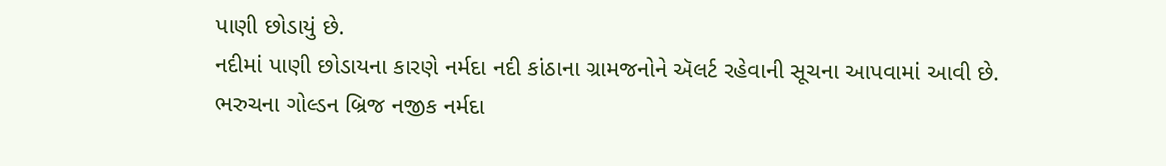પાણી છોડાયું છે.
નદીમાં પાણી છોડાયના કારણે નર્મદા નદી કાંઠાના ગ્રામજનોને ઍલર્ટ રહેવાની સૂચના આપવામાં આવી છે. ભરુચના ગોલ્ડન બ્રિજ નજીક નર્મદા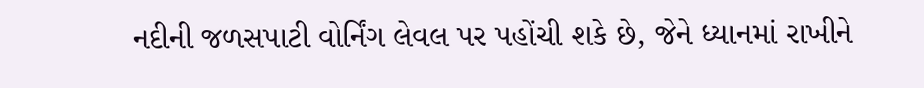નદીની જળસપાટી વોર્નિંગ લેવલ પર પહોંચી શકે છે, જેને ધ્યાનમાં રાખીને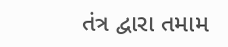તંત્ર દ્વારા તમામ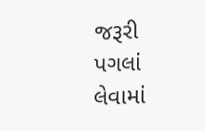જરૂરી પગલાં લેવામાં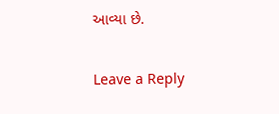આવ્યા છે.

Leave a Reply